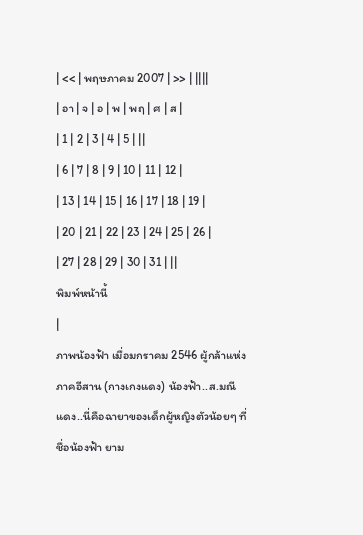| << | พฤษภาคม 2007 | >> | ||||
| อา | จ | อ | พ | พฤ | ศ | ส |
| 1 | 2 | 3 | 4 | 5 | ||
| 6 | 7 | 8 | 9 | 10 | 11 | 12 |
| 13 | 14 | 15 | 16 | 17 | 18 | 19 |
| 20 | 21 | 22 | 23 | 24 | 25 | 26 |
| 27 | 28 | 29 | 30 | 31 | ||
พิมพ์หน้านี้
|
ภาพน้องฟ้า เมื่อมกราคม 2546 ผู้กล้าแห่งภาคอีสาน (กางเกงแดง) น้องฟ้า..ส.มณีแดง..นี่คือฉายาของเด็กผู้หญิงตัวน้อยๆ ที่ชื่อน้องฟ้า ยาม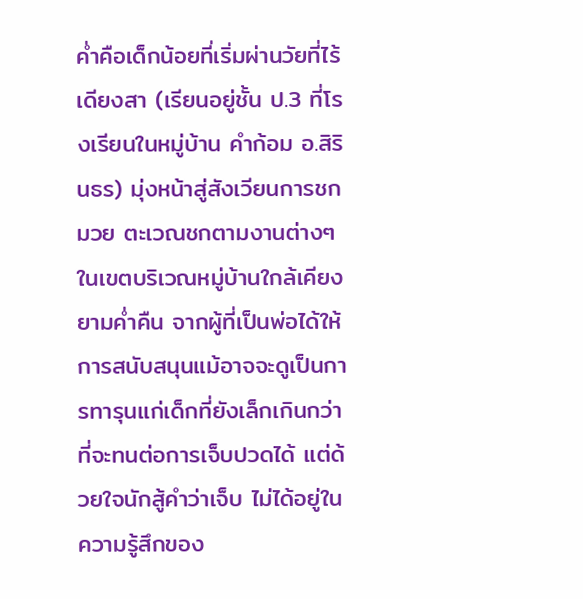คํ่าคือเด็กน้อยที่เริ่มผ่านวัยที่ไร้เดียงสา (เรียนอยู่ชั้น ป.3 ที่โรงเรียนในหมู่บ้าน คำก้อม อ.สิรินธร) มุ่งหน้าสู่สังเวียนการชกมวย ตะเวณชกตามงานต่างๆในเขตบริเวณหมู่บ้านใกล้เคียงยามคํ่าคืน จากผู้ที่เป็นพ่อได้ให้การสนับสนุนแม้อาจจะดูเป็นการทารุนแก่เด็กที่ยังเล็กเกินกว่าที่จะทนต่อการเจ็บปวดได้ แต่ด้วยใจนักสู้คำว่าเจ็บ ไม่ได้อยู่ในความรู้สึกของ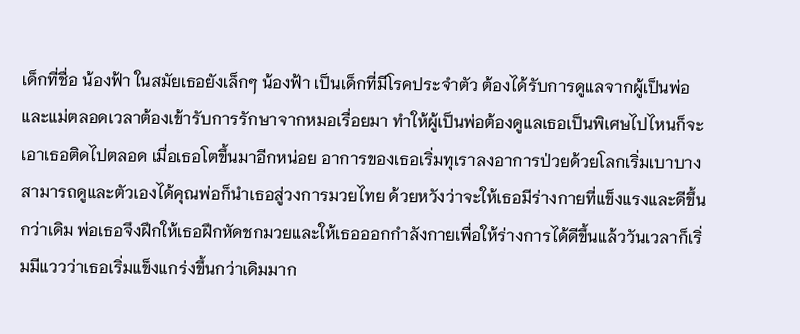เด็กที่ชื่อ น้องฟ้า ในสมัยเธอยังเล็กๆ น้องฟ้า เป็นเด็กที่มีโรคประจำตัว ต้องได้รับการดูแลจากผู้เป็นพ่อ และแม่ตลอดเวลาต้องเข้ารับการรักษาจากหมอเรื่อยมา ทำให้ผู้เป็นพ่อต้องดูแลเธอเป็นพิเศษไปไหนก็จะเอาเธอติดไปตลอด เมื่อเธอโตขึ้นมาอีกหน่อย อาการของเธอเริ่มทุเราลงอาการป่วยด้วยโลกเริ่มเบาบางสามารถดูและตัวเองได้คุณพ่อก็นำเธอสู่วงการมวยไทย ด้วยหวังว่าจะให้เธอมีร่างกายที่แข็งแรงและดีขึ้นกว่าเดิม พ่อเธอจึงฝึกให้เธอฝึกหัดชกมวยและให้เธอออกกำลังกายเพื่อให้ร่างการได้ดีขึ้นแล้ววันเวลาก็เริ่มมีแววว่าเธอเริ่มแข็งแกร่งขึ้นกว่าเดิมมาก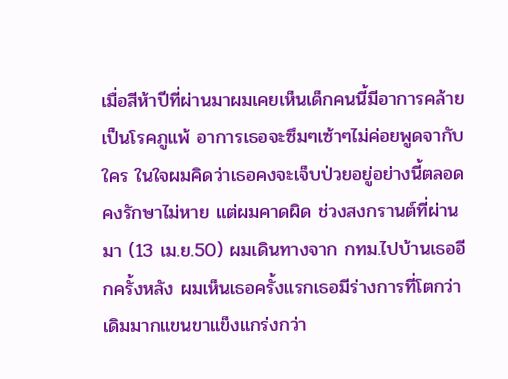เมื่อสีห้าปีที่ผ่านมาผมเคยเห็นเด็กคนนี้มีอาการคล้ายเป็นโรคภูแพ้ อาการเธอจะซึมๆเซ้าๆไม่ค่อยพูดจากับใคร ในใจผมคิดว่าเธอคงจะเจ็บป่วยอยู่อย่างนี้ตลอดคงรักษาไม่หาย แต่ผมคาดผิด ช่วงสงกรานต์ที่ผ่านมา (13 เม.ย.50) ผมเดินทางจาก กทม.ไปบ้านเธออีกครั้งหลัง ผมเห็นเธอครั้งแรกเธอมีร่างการที่โตกว่าเดิมมากแขนขาแข็งแกร่งกว่า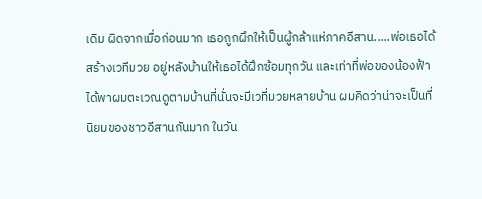เดิม ผิดจากเมื่อก่อนมาก เธอถูกผึกให้เป็นผู้กล้าแห่ภาคอีสาน.....พ่อเธอได้สร้างเวทีมวย อยู่หลังบ้านให้เธอได้ฝึกซ้อมทุกวัน และเท่าที่พ่อของน้องฟ้าได้พาผมตะเวณดูตามบ้านที่นั่นจะมีเวที่มวยหลายบ้าน ผมคิดว่าน่าจะเป็นที่นิยมของชาวอีสานกันมาก ในวัน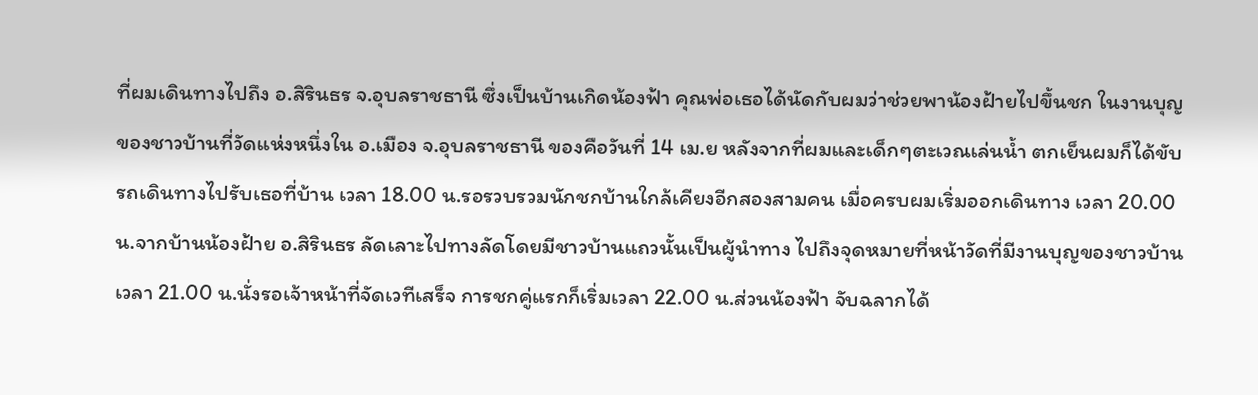ที่ผมเดินทางไปถึง อ.สิรินธร จ.อุบลราชธานี ซึ่งเป็นบ้านเกิดน้องฟ้า คุณพ่อเธอได้นัดกับผมว่าช่วยพาน้องฝ้ายไปขึ้นชก ในงานบุญของชาวบ้านที่วัดแห่งหนึ่งใน อ.เมือง จ.อุบลราชธานี ของคือวันที่ 14 เม.ย หลังจากที่ผมและเด็กๆตะเวณเล่นนํ้า ตกเย็นผมก็ได้ขับรถเดินทางไปรับเธอที่บ้าน เวลา 18.00 น.รอรวบรวมนักชกบ้านใกล้เคียงอีกสองสามคน เมื่อครบผมเริ่มออกเดินทาง เวลา 20.00 น.จากบ้านน้องฝ้าย อ.สิรินธร ลัดเลาะไปทางลัดโดยมีชาวบ้านแถวนั้นเป็นผู้นำทาง ไปถึงจุดหมายที่หน้าวัดที่มีงานบุญของชาวบ้าน เวลา 21.00 น.นั่งรอเจ้าหน้าที่จัดเวทีเสร็จ การชกคู่แรกก็เริ่มเวลา 22.00 น.ส่วนน้องฟ้า จับฉลากได้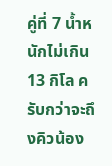คู่ที่ 7 นํ้าหนักไม่เกิน 13 กิโล ครับกว่าจะถึงคิวน้อง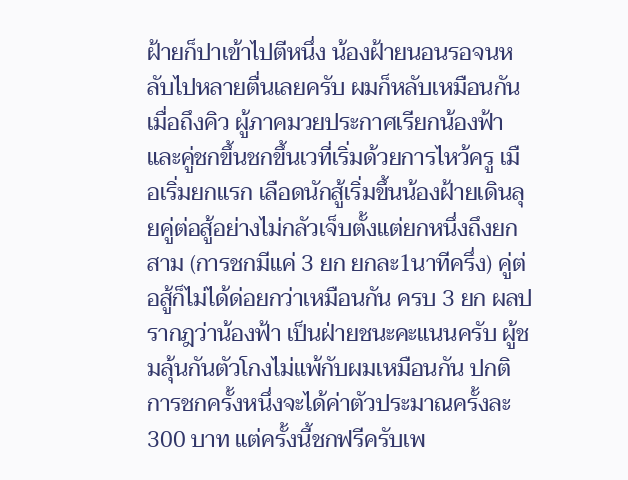ฝ้ายก็ปาเข้าไปตีหนึ่ง น้องฝ้ายนอนรอจนหลับไปหลายตื่นเลยครับ ผมก็หลับเหมือนกัน เมื่อถึงคิว ผู้ภาคมวยประกาศเรียกน้องฟ้าและคู่ชกขึ้นชกขึ้นเวที่เริ่มด้วยการไหว้ครู เมือเริ่มยกแรก เลือดนักสู้เริ่มขึ้นน้องฝ้ายเดินลุยคู่ต่อสู้อย่างไม่กลัวเจ็บตั้งแต่ยกหนึ่งถึงยกสาม (การชกมีแค่ 3 ยก ยกละ1นาทีครึ่ง) คู่ต่อสู้ก็ไม่ได้ด่อยกว่าเหมือนกัน ครบ 3 ยก ผลปรากฎว่าน้องฟ้า เป็นฝ่ายชนะคะแนนครับ ผู้ชมลุ้นกันตัวโกงไม่แพ้กับผมเหมือนกัน ปกติการชกครั้งหนึ่งจะได้ค่าตัวประมาณครั้งละ 300 บาท แต่ครั้งนี้ชกฟรีครับเพ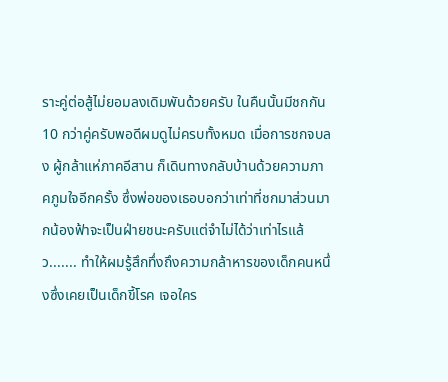ราะคู่ต่อสู้ไม่ยอมลงเดิมพันด้วยครับ ในคืนนั้นมีชกกัน 10 กว่าคู่ครับพอดีผมดูไม่ครบทั้งหมด เมื่อการชกจบลง ผู้กล้าแห่ภาคอีสาน ก็เดินทางกลับบ้านด้วยความภาคภูมใจอีกครั้ง ซึ่งพ่อของเธอบอกว่าเท่าที่ชกมาส่วนมากน้องฟ้าจะเป็นฝ่ายชนะครับแต่จำไม่ได้ว่าเท่าไรแล้ว....... ทำให้ผมรู้สึกทึ่งถึงความกล้าหารของเด็กคนหนึ่งซึ่งเคยเป็นเด็กขี้โรค เจอใคร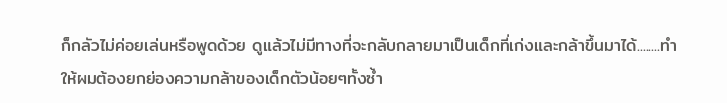ก็กลัวไม่ค่อยเล่นหรือพูดด้วย ดูแล้วไม่มีทางที่จะกลับกลายมาเป็นเด็กที่เก่งและกล้าขึ้นมาได้........ทำให้ผมต้องยกย่องความกล้าของเด็กตัวน้อยๆทั้งซํ้า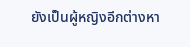ยังเป็นผู้หญิงอีกต่างหา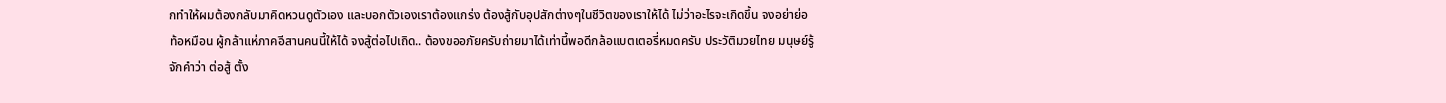กทำให้ผมต้องกลับมาคิดหวนดูตัวเอง และบอกตัวเองเราต้องแกร่ง ต้องสู้กับอุปสักต่างๆในชีวิตของเราให้ได้ ไม่ว่าอะไรจะเกิดขึ้น จงอย่าย่อท้อหมือน ผู้กล้าแห่ภาคอีสานคนนี้ให้ได้ จงสู้ต่อไปเถิด.. ต้องขออภัยครับถ่ายมาได้เท่านี้พอดีกล้อแบตเตอรี่หมดครับ ประวัติมวยไทย มนุษย์รู้จักคำว่า ต่อสู้ ตั้ง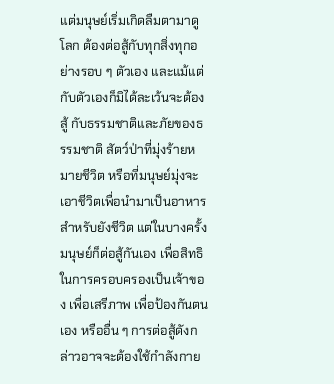แต่มนุษย์เริ่มเกิดลืมตามาดูโลก ต้องต่อสู้กับทุกสิ่งทุกอย่างรอบ ๆ ตัวเอง และแม้แต่กับตัวเองก็มิได้ละเว้นจะต้องสู้ กับธรรมชาติและภัยของธรรมชาติ สัตว์ป่าที่มุ่งร้ายหมายชีวิต หรือที่มนุษย์มุ่งจะเอาชีวิตเพื่อนำมาเป็นอาหารสำหรับยังชีวิต แต่ในบางครั้งมนุษย์ก็ต่อสู้กันเอง เพื่อสิทธิในการครอบครองเป็นเจ้าของ เพื่อเสรีภาพ เพื่อป้องกันตนเอง หรืออื่น ๆ การต่อสู้ดังกล่าวอาจจะต้องใช้กำลังกาย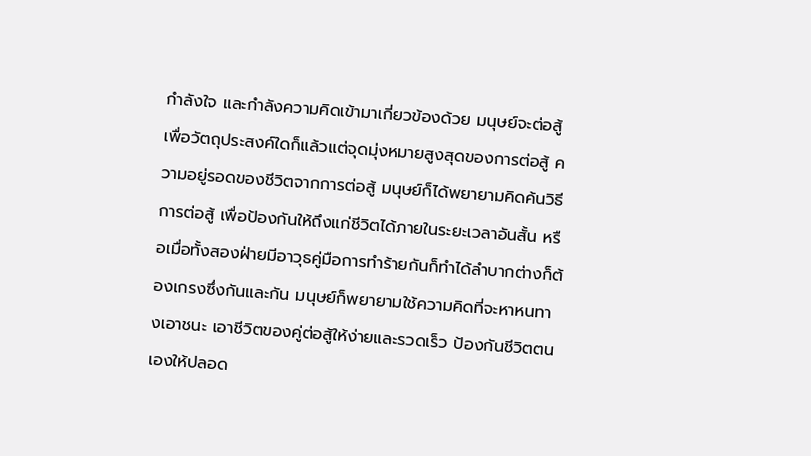กำลังใจ และกำลังความคิดเข้ามาเกี่ยวข้องด้วย มนุษย์จะต่อสู้เพื่อวัตถุประสงค์ใดก็แล้วแต่จุดมุ่งหมายสูงสุดของการต่อสู้ ความอยู่รอดของชีวิตจากการต่อสู้ มนุษย์ก็ได้พยายามคิดค้นวิธีการต่อสู้ เพื่อป้องกันให้ถึงแก่ชีวิตได้ภายในระยะเวลาอันสั้น หรือเมื่อทั้งสองฝ่ายมีอาวุธคู่มือการทำร้ายกันก็ทำได้ลำบากต่างก็ต้องเกรงซึ่งกันและกัน มนุษย์ก็พยายามใช้ความคิดที่จะหาหนทางเอาชนะ เอาชีวิตของคู่ต่อสู้ให้ง่ายและรวดเร็ว ป้องกันชีวิตตนเองให้ปลอด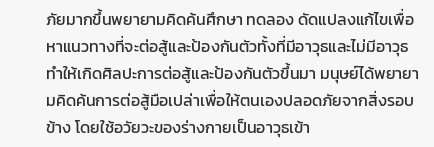ภัยมากขึ้นพยายามคิดค้นศึกษา ทดลอง ดัดแปลงแก้ไขเพื่อหาแนวทางที่จะต่อสู้และป้องกันตัวทั้งที่มีอาวุธและไม่มีอาวุธ ทำให้เกิดศิลปะการต่อสู้และป้องกันตัวขึ้นมา มนุษย์ได้พยายามคิดค้นการต่อสู้มือเปล่าเพื่อให้ตนเองปลอดภัยจากสิ่งรอบข้าง โดยใช้อวัยวะของร่างกายเป็นอาวุธเข้า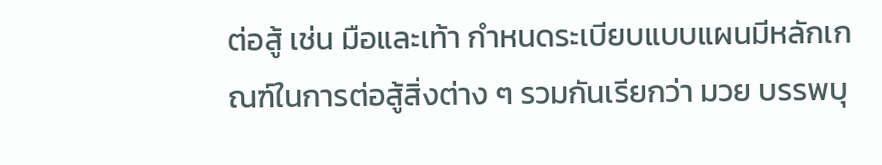ต่อสู้ เช่น มือและเท้า กำหนดระเบียบแบบแผนมีหลักเกณฑ์ในการต่อสู้สิ่งต่าง ๆ รวมกันเรียกว่า มวย บรรพบุ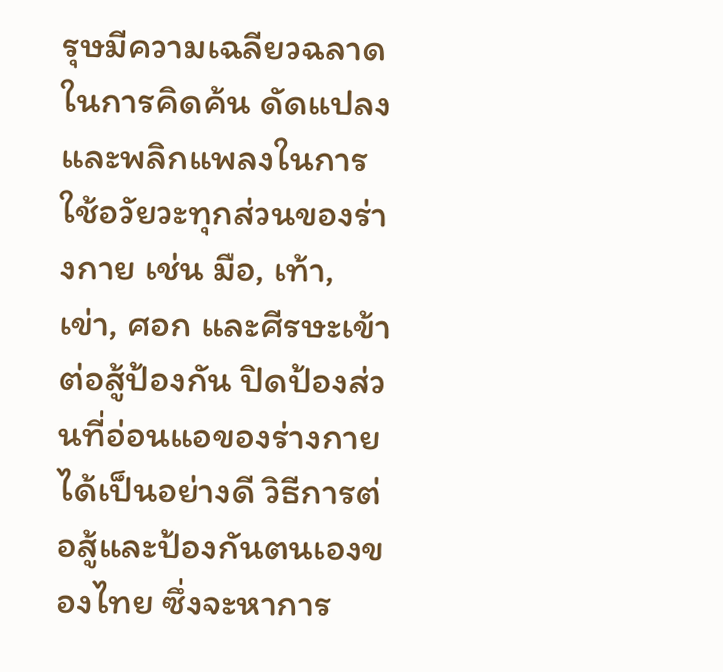รุษมีความเฉลียวฉลาดในการคิดค้น ดัดแปลงและพลิกแพลงในการใช้อวัยวะทุกส่วนของร่างกาย เช่น มือ, เท้า, เข่า, ศอก และศีรษะเข้าต่อสู้ป้องกัน ปิดป้องส่วนที่อ่อนแอของร่างกายได้เป็นอย่างดี วิธีการต่อสู้และป้องกันตนเองของไทย ซึ่งจะหาการ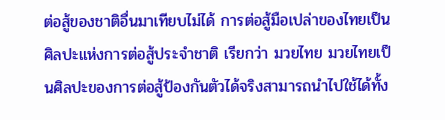ต่อสู้ของชาติอื่นมาเทียบไม่ได้ การต่อสู้มือเปล่าของไทยเป็นศิลปะแห่งการต่อสู้ประจำชาติ เรียกว่า มวยไทย มวยไทยเป็นศิลปะของการต่อสู้ป้องกันตัวได้จริงสามารถนำไปใช้ได้ทั้ง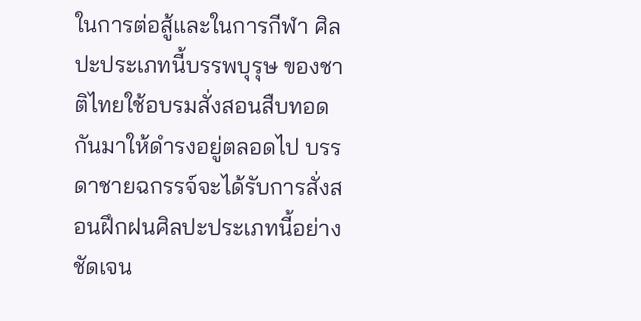ในการต่อสู้และในการกีฬา ศิลปะประเภทนี้บรรพบุรุษ ของชาติไทยใช้อบรมสั่งสอนสืบทอดกันมาให้ดำรงอยู่ตลอดไป บรรดาชายฉกรรจ์จะได้รับการสั่งสอนฝึกฝนศิลปะประเภทนี้อย่างชัดเจน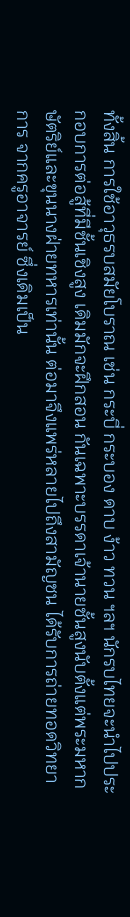ทั้งสิ้น การใช้อาวุธรบสมัยโบราณ เช่น กระบี่ กระบอง ดาบ ง้าว ทวน ฯลฯ นักรบไทยจะนำไปประกอบการต่อสู้ที่มีชั้นเชิงสูง เดิมมักจะฝึกสอน กันเฉพาะบรรดาเจ้านายชั้นสูงนับตั้งแต่พระมหากษัตริย์และขุนนางฝ่ายทหารเท่านั้น ต่อมาจึงแพร่หลายไปถึงสามัญชน ได้รับการถ่ายทอดวิทยาการ จากครูอาจารย์ ซึ่งเดิมเป็น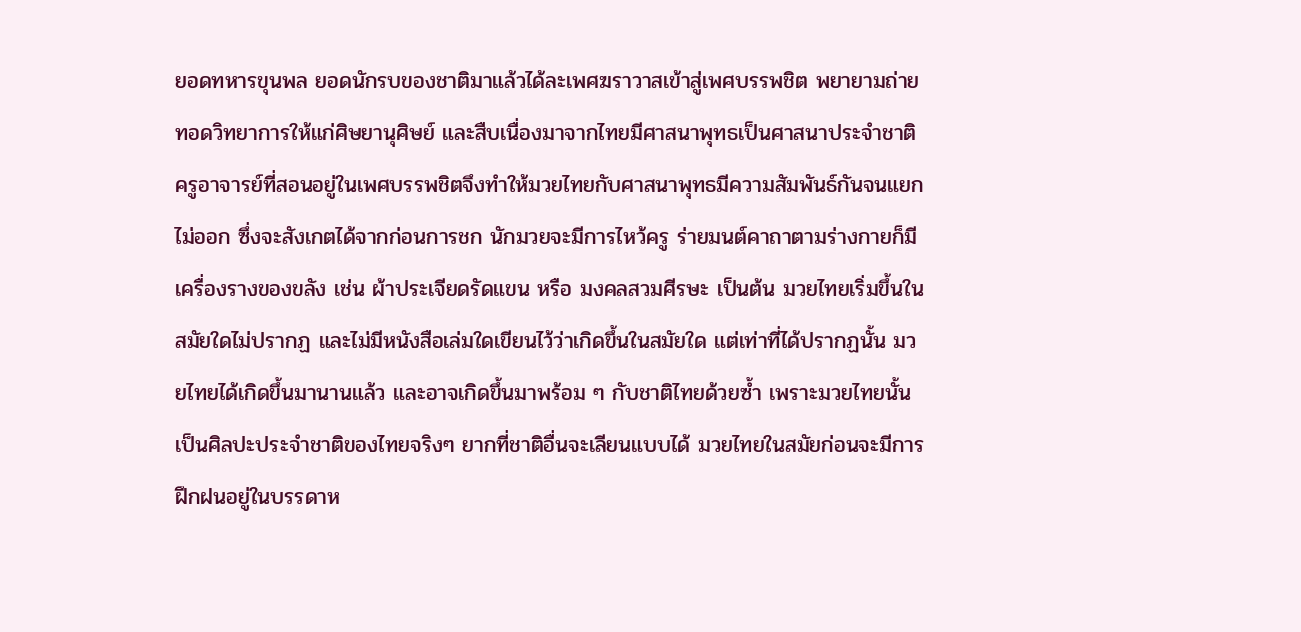ยอดทหารขุนพล ยอดนักรบของชาติมาแล้วได้ละเพศฆราวาสเข้าสู่เพศบรรพชิต พยายามถ่ายทอดวิทยาการให้แก่ศิษยานุศิษย์ และสืบเนื่องมาจากไทยมีศาสนาพุทธเป็นศาสนาประจำชาติ ครูอาจารย์ที่สอนอยู่ในเพศบรรพชิตจึงทำให้มวยไทยกับศาสนาพุทธมีความสัมพันธ์กันจนแยกไม่ออก ซึ่งจะสังเกตได้จากก่อนการชก นักมวยจะมีการไหว้ครู ร่ายมนต์คาถาตามร่างกายก็มีเครื่องรางของขลัง เช่น ผ้าประเจียดรัดแขน หรือ มงคลสวมศีรษะ เป็นต้น มวยไทยเริ่มขึ้นในสมัยใดไม่ปรากฏ และไม่มีหนังสือเล่มใดเขียนไว้ว่าเกิดขึ้นในสมัยใด แต่เท่าที่ได้ปรากฏนั้น มวยไทยได้เกิดขึ้นมานานแล้ว และอาจเกิดขึ้นมาพร้อม ๆ กับชาติไทยด้วยซ้ำ เพราะมวยไทยนั้นเป็นศิลปะประจำชาติของไทยจริงๆ ยากที่ชาติอื่นจะเลียนแบบได้ มวยไทยในสมัยก่อนจะมีการฝึกฝนอยู่ในบรรดาห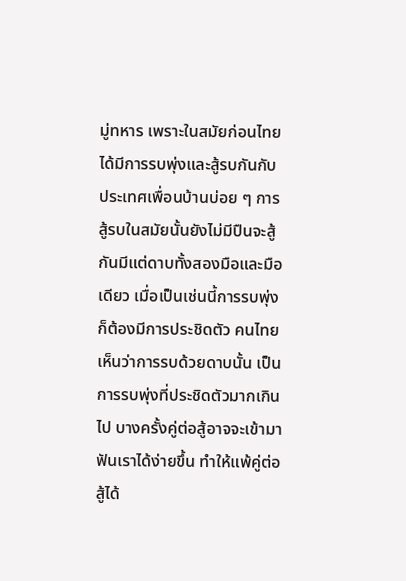มู่ทหาร เพราะในสมัยก่อนไทยได้มีการรบพุ่งและสู้รบกันกับประเทศเพื่อนบ้านบ่อย ๆ การสู้รบในสมัยนั้นยังไม่มีปืนจะสู้กันมีแต่ดาบทั้งสองมือและมือเดียว เมื่อเป็นเช่นนี้การรบพุ่งก็ต้องมีการประชิดตัว คนไทยเห็นว่าการรบด้วยดาบนั้น เป็นการรบพุ่งที่ประชิดตัวมากเกินไป บางครั้งคู่ต่อสู้อาจจะเข้ามาฟันเราได้ง่ายขึ้น ทำให้แพ้คู่ต่อสู้ได้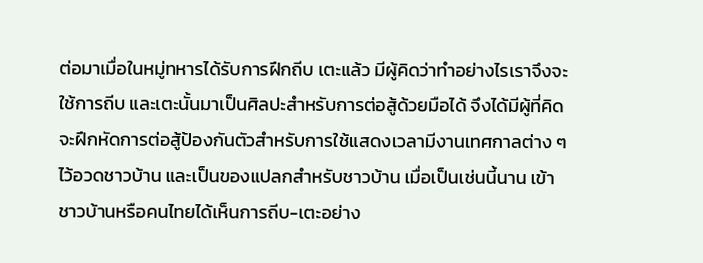ต่อมาเมื่อในหมู่ทหารได้รับการฝึกถีบ เตะแล้ว มีผู้คิดว่าทำอย่างไรเราจึงจะใช้การถีบ และเตะนั้นมาเป็นศิลปะสำหรับการต่อสู้ด้วยมือได้ จึงได้มีผู้ที่คิดจะฝึกหัดการต่อสู้ป้องกันตัวสำหรับการใช้แสดงเวลามีงานเทศกาลต่าง ๆ ไว้อวดชาวบ้าน และเป็นของแปลกสำหรับชาวบ้าน เมื่อเป็นเช่นนี้นาน เข้าชาวบ้านหรือคนไทยได้เห็นการถีบ-เตะอย่าง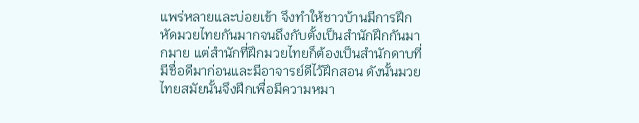แพร่หลายและบ่อยเข้า จึงทำให้ชาวบ้านมีการฝึกหัดมวยไทยกันมากจนถึงกับตั้งเป็นสำนักฝึกกันมากมาย แต่สำนักที่ฝึกมวยไทยก็ต้องเป็นสำนักดาบที่มีชื่อดีมาก่อนและมีอาจารย์ดีไว้ฝึกสอน ดังนั้นมวยไทยสมัยนั้นจึงฝึกเพื่อมีความหมา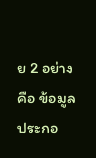ย 2 อย่างคือ ข้อมูลประกอ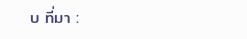บ ที่มา :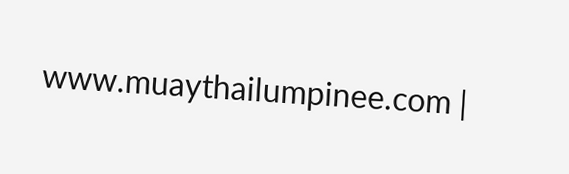www.muaythailumpinee.com |